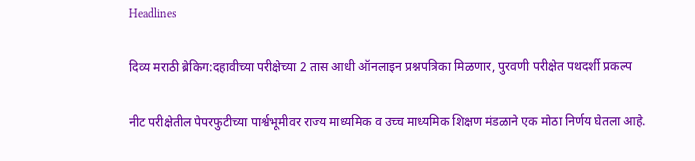Headlines

दिव्य मराठी ब्रेकिग:दहावीच्या परीक्षेच्या 2 तास आधी ऑनलाइन प्रश्नपत्रिका मिळणार, पुरवणी परीक्षेत पथदर्शी प्रकल्प

नीट परीक्षेतील पेपरफुटीच्या पार्श्वभूमीवर राज्य माध्यमिक व उच्च माध्यमिक शिक्षण मंडळाने एक मोठा निर्णय घेतला आहे.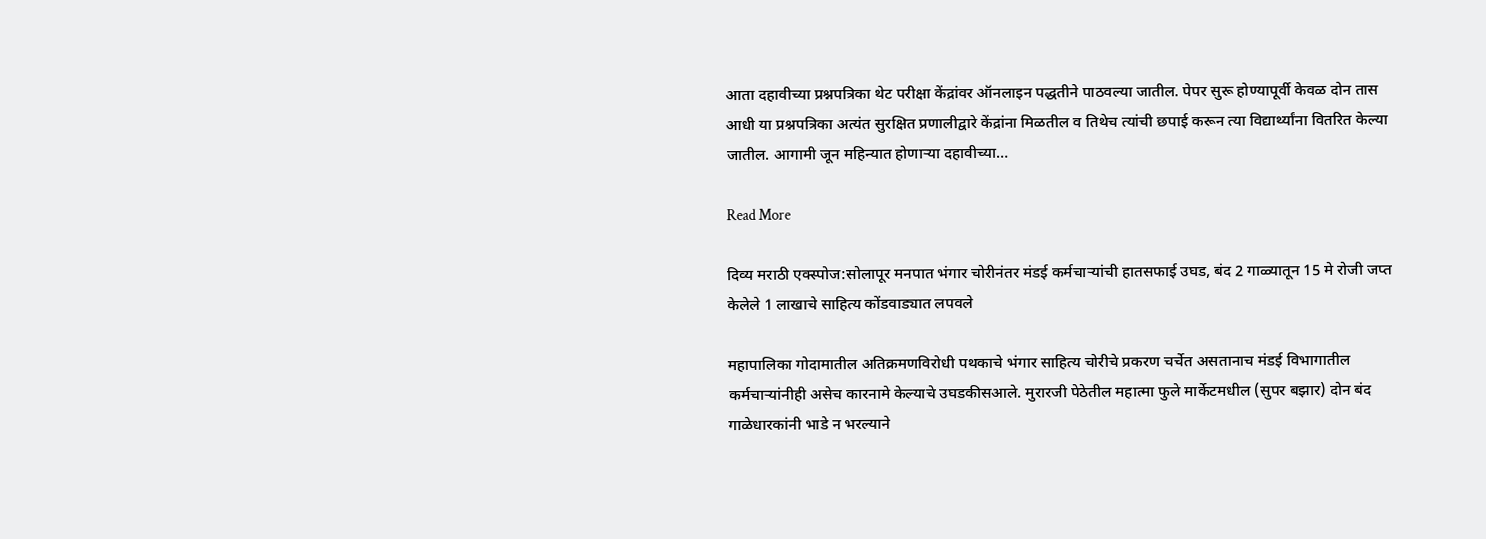आता दहावीच्या प्रश्नपत्रिका थेट परीक्षा केंद्रांवर ऑनलाइन पद्धतीने पाठवल्या जातील. पेपर सुरू होण्यापूर्वी केवळ दोन तास आधी या प्रश्नपत्रिका अत्यंत सुरक्षित प्रणालीद्वारे केंद्रांना मिळतील व तिथेच त्यांची छपाई करून त्या विद्यार्थ्यांना वितरित केल्या जातील. आगामी जून महिन्यात होणाऱ्या दहावीच्या…

Read More

दिव्य मराठी एक्स्पोज:सोलापूर मनपात भंगार चोरीनंतर मंडई कर्मचाऱ्यांची हातसफाई उघड, बंद 2 गाळ्यातून 15 मे रोजी जप्त केलेले 1 लाखाचे साहित्य कोंडवाड्यात लपवले

महापालिका गोदामातील अतिक्रमणविरोधी पथकाचे भंगार साहित्य चोरीचे प्रकरण चर्चेत असतानाच मंडई विभागातील कर्मचाऱ्यांनीही असेच कारनामे केल्याचे उघडकीसआले. मुरारजी पेठेतील महात्मा फुले मार्केटमधील (सुपर बझार) दोन बंद गाळेधारकांनी भाडे न भरल्याने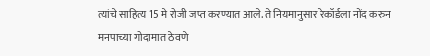त्यांचे साहित्य 15 मे रोजी जप्त करण्यात आले. ते नियमानुसार रेकॉर्डला नोंद करुन मनपाच्या गोदामात ठेवणे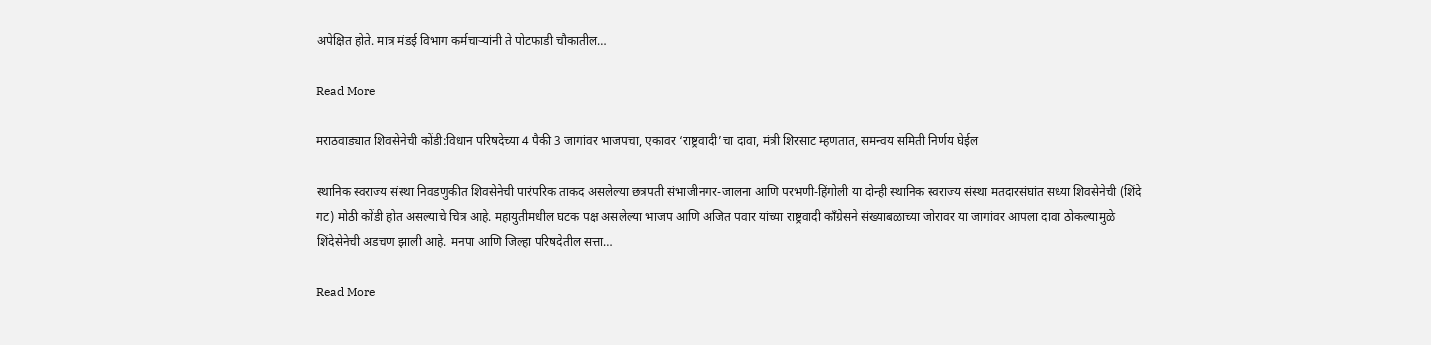अपेक्षित होते. मात्र मंडई विभाग कर्मचाऱ्यांनी ते पोटफाडी चौकातील…

Read More

मराठवाड्यात शिवसेनेची कोंडी:विधान परिषदेच्या 4 पैकी 3 जागांवर भाजपचा, एकावर ‘राष्ट्रवादी’चा दावा, मंत्री शिरसाट म्हणतात, समन्वय समिती निर्णय घेईल

स्थानिक स्वराज्य संस्था निवडणुकीत शिवसेनेची पारंपरिक ताकद असलेल्या छत्रपती संभाजीनगर-जालना आणि परभणी-हिंगोली या दोन्ही स्थानिक स्वराज्य संस्था मतदारसंघांत सध्या शिवसेनेची (शिंदे गट) मोठी कोंडी होत असल्याचे चित्र आहे. महायुतीमधील घटक पक्ष असलेल्या भाजप आणि अजित पवार यांच्या राष्ट्रवादी काँग्रेसने संख्याबळाच्या जोरावर या जागांवर आपला दावा ठोकल्यामुळे शिंदेसेनेची अडचण झाली आहे. मनपा आणि जिल्हा परिषदेतील सत्ता…

Read More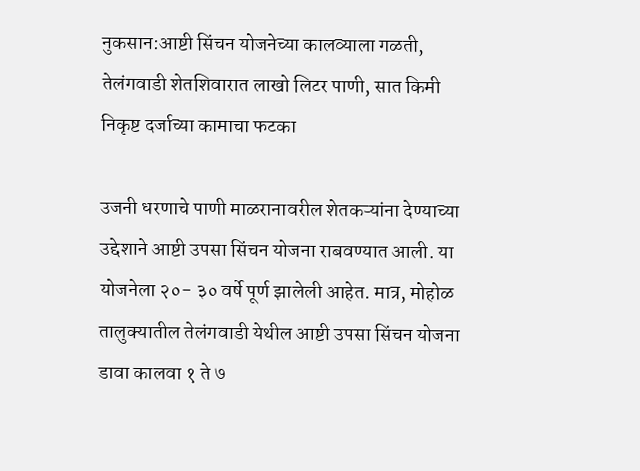नुकसान:आष्टी सिंचन योजनेच्या कालव्याला गळती, तेलंगवाडी शेतशिवारात लाखो लिटर पाणी, सात किमी निकृष्ट दर्जाच्या कामाचा फटका

उजनी धरणाचे पाणी माळरानावरील शेतकऱ्यांना देण्याच्या उद्देशाने आष्टी उपसा सिंचन योजना राबवण्यात आली. या योजनेला २०- ३० वर्षे पूर्ण झालेली आहेत. मात्र, मोहोळ तालुक्यातील तेलंगवाडी येथील आष्टी उपसा सिंचन योजना डावा कालवा १ ते ७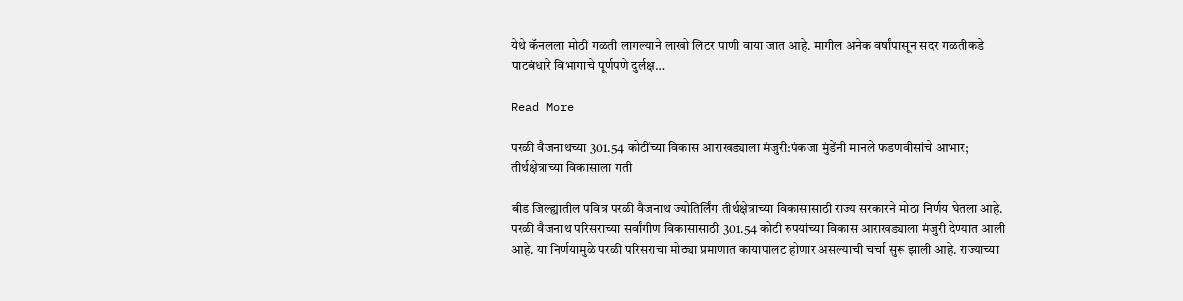येथे कॅनलला मोठी गळती लागल्याने लाखो लिटर पाणी वाया जात आहे. मागील अनेक वर्षांपासून सदर गळतीकडे पाटबंधारे विभागाचे पूर्णपणे दुर्लक्ष…

Read More

परळी वैजनाथच्या 301.54 कोटींच्या विकास आराखड्याला मंजुरी:पंकजा मुंडेंनी मानले फडणवीसांचे आभार; तीर्थक्षेत्राच्या विकासाला गती

बीड जिल्ह्यातील पवित्र परळी वैजनाथ ज्योतिर्लिंग तीर्थक्षेत्राच्या विकासासाठी राज्य सरकारने मोठा निर्णय घेतला आहे. परळी वैजनाथ परिसराच्या सर्वांगीण विकासासाठी 301.54 कोटी रुपयांच्या विकास आराखड्याला मंजुरी देण्यात आली आहे. या निर्णयामुळे परळी परिसराचा मोठ्या प्रमाणात कायापालट होणार असल्याची चर्चा सुरू झाली आहे. राज्याच्या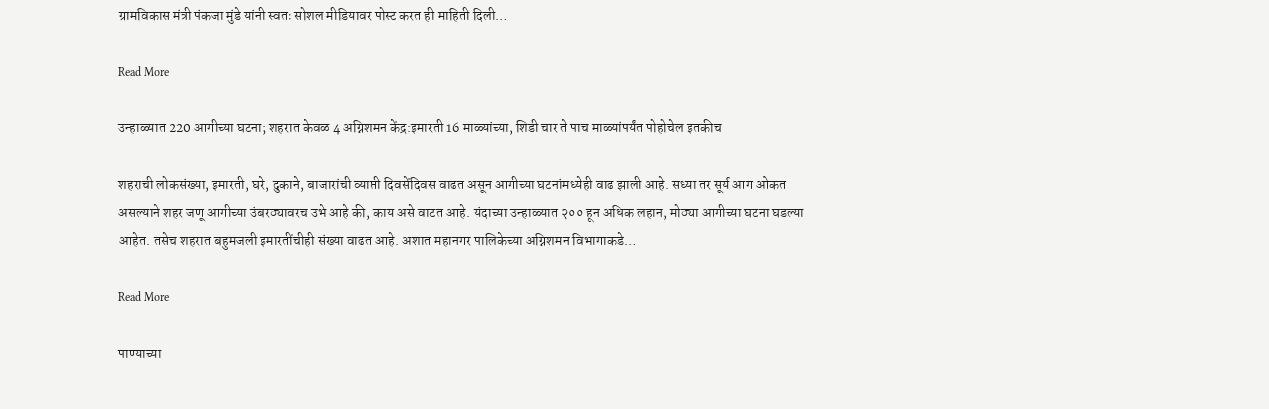ग्रामविकास मंत्री पंकजा मुंडे यांनी स्वतः सोशल मीडियावर पोस्ट करत ही माहिती दिली…

Read More

उन्हाळ्यात 220 आगीच्या घटना; शहरात केवळ 4 अग्निशमन केंद्र:इमारती 16 माळ्यांच्या, शिडी चार ते पाच माळ्यांपर्यंत पोहोचेल इतकीच

शहराची लोकसंख्या, इमारती, घरे, दुकाने, बाजारांची व्याप्ती दिवसेंदिवस वाढत असून आगीच्या घटनांमध्येही वाढ झाली आहे. सध्या तर सूर्य आग ओकत असल्याने शहर जणू आगीच्या उंबरठ्यावरच उभे आहे की, काय असे वाटत आहे. यंदाच्या उन्हाळ्यात २०० हून अधिक लहान, मोठ्या आगीच्या घटना घडल्या आहेत. तसेच शहरात बहुमजली इमारतींचीही संख्या वाढत आहे. अशात महानगर पालिकेच्या अग्निशमन विभागाकडे…

Read More

पाण्याच्या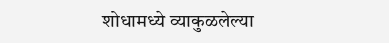शोधामध्ये व्याकुळलेल्या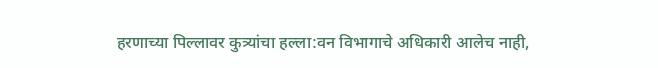हरणाच्या पिल्लावर कुत्र्यांचा हल्ला:वन विभागाचे अधिकारी आलेच नाही,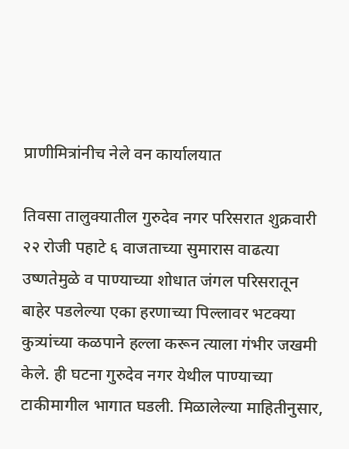प्राणीमित्रांनीच नेले वन कार्यालयात

तिवसा तालुक्यातील गुरुदेव नगर परिसरात शुक्रवारी २२ रोजी पहाटे ६ वाजताच्या सुमारास वाढत्या उष्णतेमुळे व पाण्याच्या शोधात जंगल परिसरातून बाहेर पडलेल्या एका हरणाच्या पिल्लावर भटक्या कुत्र्यांच्या कळपाने हल्ला करून त्याला गंभीर जखमी केले. ही घटना गुरुदेव नगर येथील पाण्याच्या टाकीमागील भागात घडली. मिळालेल्या माहितीनुसार,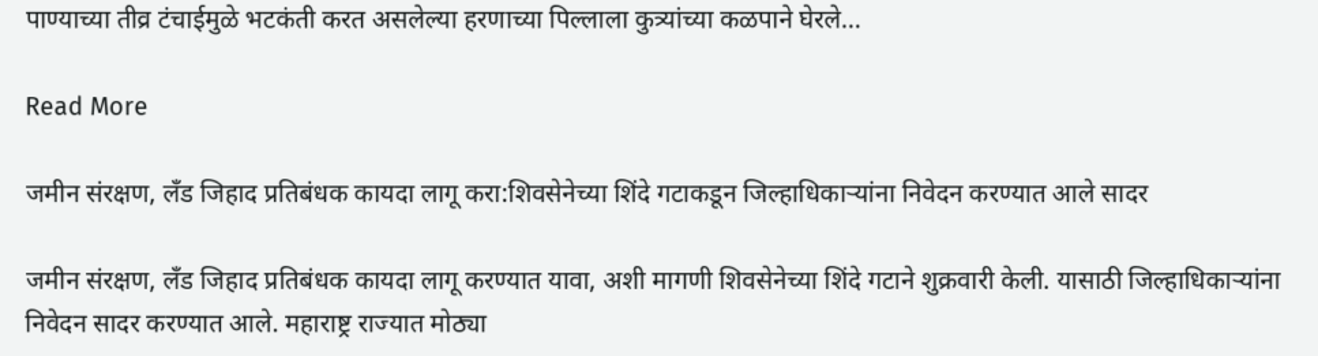पाण्याच्या तीव्र टंचाईमुळे भटकंती करत असलेल्या हरणाच्या पिल्लाला कुत्र्यांच्या कळपाने घेरले…

Read More

जमीन संरक्षण, लँड जिहाद प्रतिबंधक कायदा लागू करा:शिवसेनेच्या शिंदे गटाकडून जिल्हाधिकाऱ्यांना निवेदन करण्यात आले सादर

जमीन संरक्षण, लँड जिहाद प्रतिबंधक कायदा लागू करण्यात यावा, अशी मागणी शिवसेनेच्या शिंदे गटाने शुक्रवारी केली. यासाठी जिल्हाधिकाऱ्यांना निवेदन सादर करण्यात आले. महाराष्ट्र राज्यात मोठ्या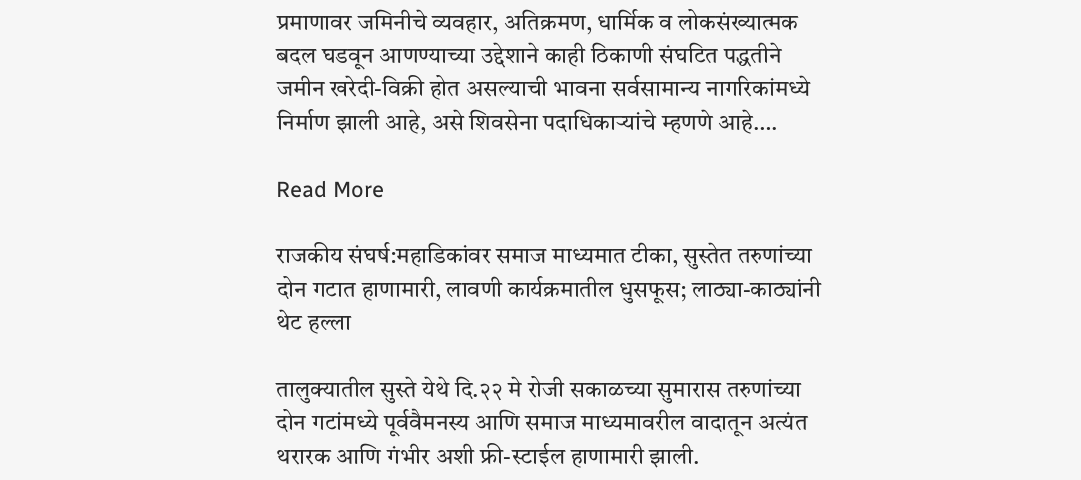प्रमाणावर जमिनीचे व्यवहार, अतिक्रमण, धार्मिक व लोकसंख्यात्मक बदल घडवून आणण्याच्या उद्देशाने काही ठिकाणी संघटित पद्धतीने जमीन खरेदी-विक्री होत असल्याची भावना सर्वसामान्य नागरिकांमध्ये निर्माण झाली आहे, असे शिवसेना पदाधिकाऱ्यांचे म्हणणे आहे….

Read More

राजकीय संघर्ष:महाडिकांवर समाज माध्यमात टीका, सुस्तेत तरुणांच्या दोन गटात हाणामारी, लावणी कार्यक्रमातील धुसफूस; लाठ्या-काठ्यांनी थेट हल्ला

तालुक्यातील सुस्ते येथे दि.२२ मे रोजी सकाळच्या सुमारास तरुणांच्या दोन गटांमध्ये पूर्ववैमनस्य आणि समाज माध्यमावरील वादातून अत्यंत थरारक आणि गंभीर अशी फ्री-स्टाईल हाणामारी झाली.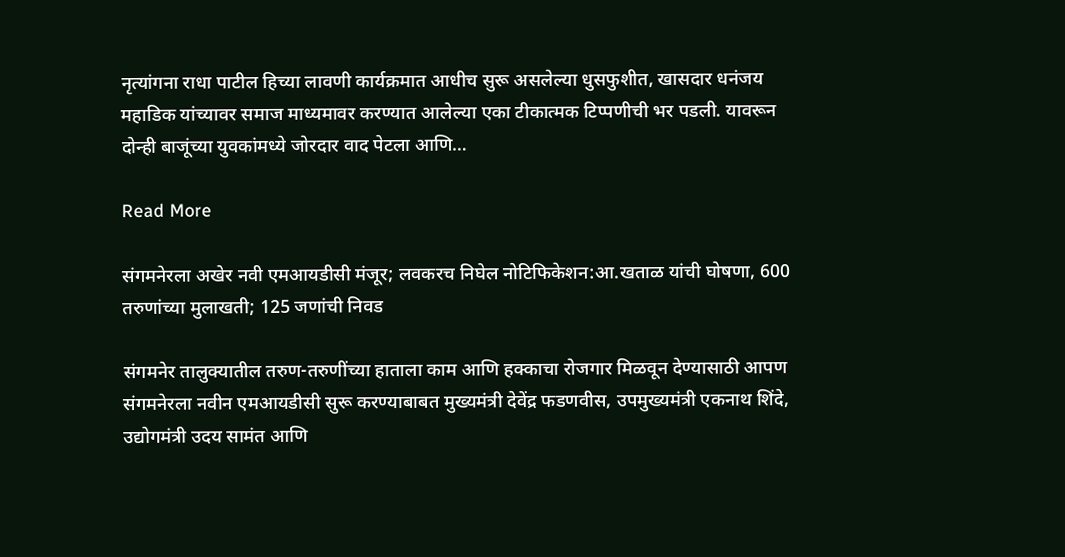नृत्यांगना राधा पाटील हिच्या लावणी कार्यक्रमात आधीच सुरू असलेल्या धुसफुशीत, खासदार धनंजय महाडिक यांच्यावर समाज माध्यमावर करण्यात आलेल्या एका टीकात्मक टिप्पणीची भर पडली. यावरून दोन्ही बाजूंच्या युवकांमध्ये जोरदार वाद पेटला आणि…

Read More

संगमनेरला अखेर नवी एमआयडीसी मंजूर; लवकरच निघेल नोटिफिकेशन:आ.खताळ यांची घोषणा, 600 तरुणांच्या मुलाखती; 125 जणांची निवड

संगमनेर तालुक्यातील तरुण-तरुणींच्या हाताला काम आणि हक्काचा रोजगार मिळवून देण्यासाठी आपण संगमनेरला नवीन एमआयडीसी सुरू करण्याबाबत मुख्यमंत्री देवेंद्र फडणवीस, उपमुख्यमंत्री एकनाथ शिंदे, उद्योगमंत्री उदय सामंत आणि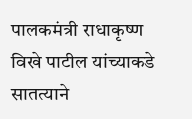पालकमंत्री राधाकृष्ण विखे पाटील यांच्याकडे सातत्याने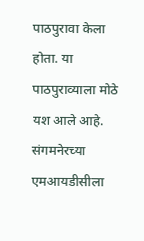पाठपुरावा केला होता. या पाठपुराव्याला मोठे यश आले आहे. संगमनेरच्या एमआयडीसीला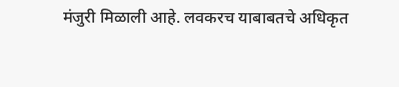मंजुरी मिळाली आहे. लवकरच याबाबतचे अधिकृत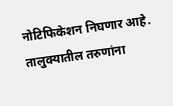नोटिफिकेशन निघणार आहे. तालुक्यातील तरुणांना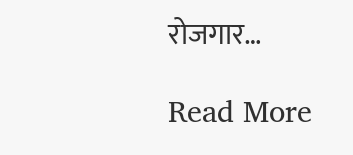रोजगार…

Read More